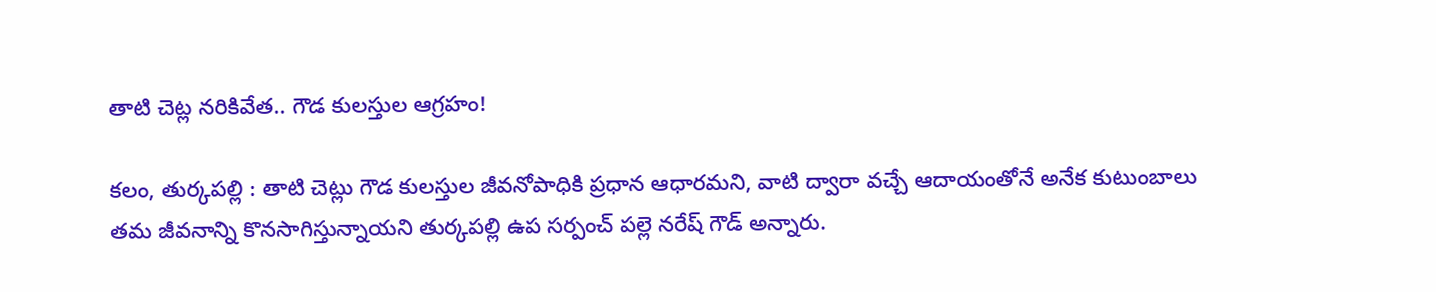తాటి చెట్ల నరికివేత.. గౌడ కులస్తుల ఆగ్రహం!

కలం, తుర్కపల్లి : తాటి చెట్లు గౌడ కులస్తుల జీవనోపాధికి ప్రధాన ఆధారమని, వాటి ద్వారా వచ్చే ఆదాయంతోనే అనేక కుటుంబాలు తమ జీవనాన్ని కొనసాగిస్తున్నాయని తుర్కపల్లి ఉప సర్పంచ్ పల్లె నరేష్ గౌడ్ అన్నారు.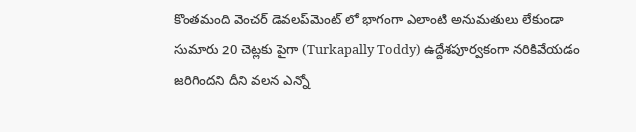కొంతమంది వెంచర్ డెవలప్‌మెంట్ లో భాగంగా ఎలాంటి అనుమతులు లేకుండా సుమారు 20 చెట్లకు పైగా (Turkapally Toddy) ఉద్దేశపూర్వకంగా నరికివేయడం జరిగిందని దీని వలన ఎన్నో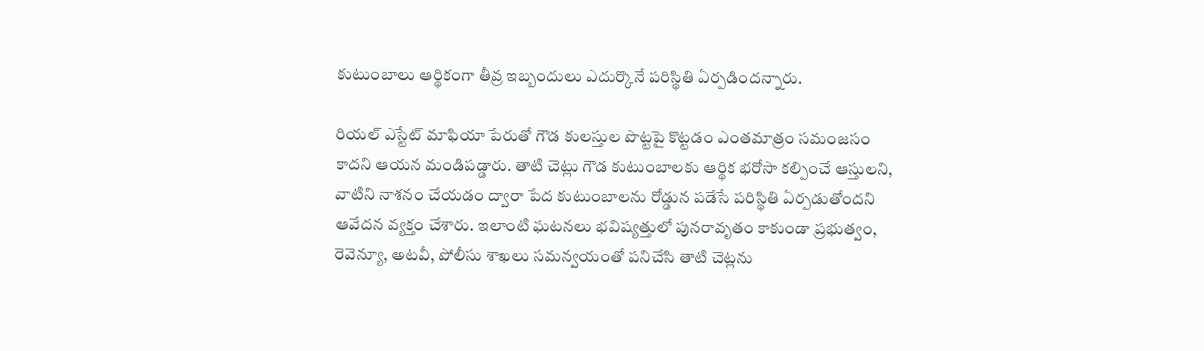కుటుంబాలు ఆర్థికంగా తీవ్ర ఇబ్బందులు ఎదుర్కొనే పరిస్థితి ఏర్పడిందన్నారు.

రియల్ ఎస్టేట్ మాఫియా పేరుతో గౌడ కులస్తుల పొట్టపై కొట్టడం ఎంతమాత్రం సమంజసం కాదని ఆయన మండిపడ్డారు. తాటి చెట్లు గౌడ కుటుంబాలకు ఆర్థిక భరోసా కల్పించే ఆస్తులని, వాటిని నాశనం చేయడం ద్వారా పేద కుటుంబాలను రోడ్డున పడేసే పరిస్థితి ఏర్పడుతోందని ఆవేదన వ్యక్తం చేశారు. ఇలాంటి ఘటనలు భవిష్యత్తులో పునరావృతం కాకుండా ప్రభుత్వం, రెవెన్యూ, అటవీ, పోలీసు శాఖలు సమన్వయంతో పనిచేసి తాటి చెట్లను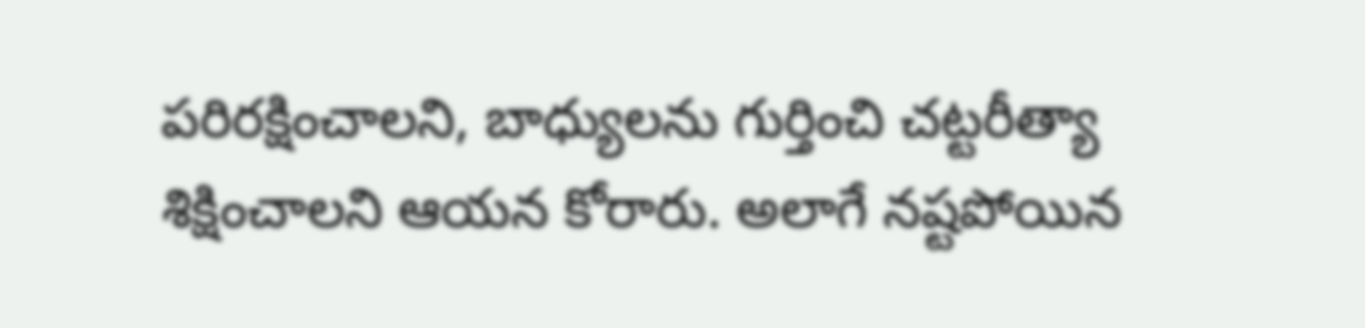పరిరక్షించాలని, బాధ్యులను గుర్తించి చట్టరీత్యా శిక్షించాలని ఆయన కోరారు. అలాగే నష్టపోయిన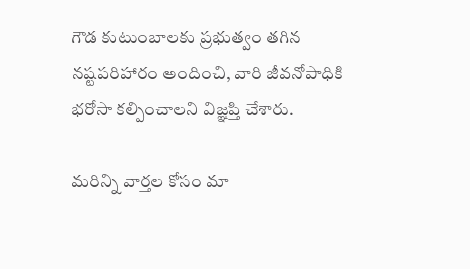గౌడ కుటుంబాలకు ప్రభుత్వం తగిన నష్టపరిహారం అందించి, వారి జీవనోపాధికి భరోసా కల్పించాలని విజ్ఞప్తి చేశారు.

మ‌రిన్ని వార్త‌ల కోసం మా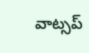వాట్స‌ప్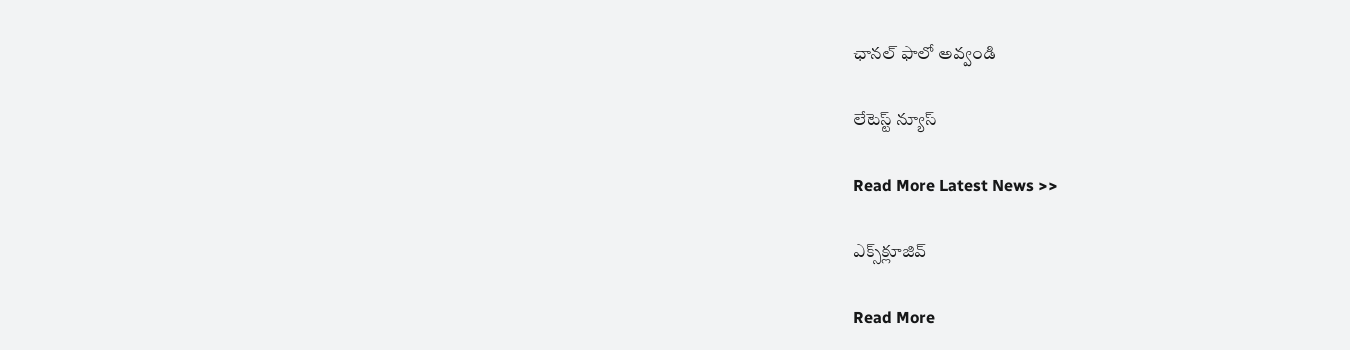ఛాన‌ల్ ఫాలో అవ్వండి

లేటెస్ట్ న్యూస్‌

Read More Latest News >>

ఎక్స్‌క్లూజివ్‌

Read More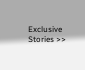Exclusive Stories >>